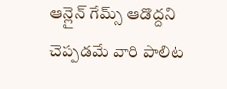ఆన్లైన్ గేమ్స్ ఆడొద్దని చెప్పడమే వారి పాలిట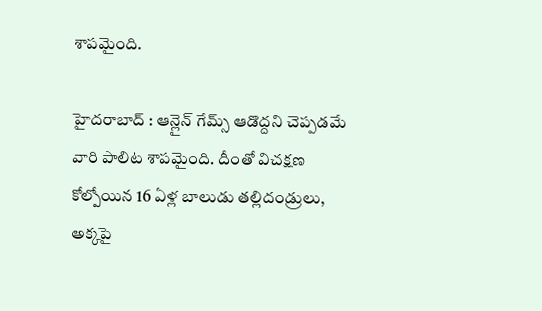శాపమైంది.

హైదరాబాద్ : ఆన్లైన్ గేమ్స్ ఆడొద్దని చెప్పడమే వారి పాలిట శాపమైంది. దీంతో విచక్షణ కోల్పోయిన 16 ఏళ్ల బాలుడు తల్లిదండ్రులు, అక్కపై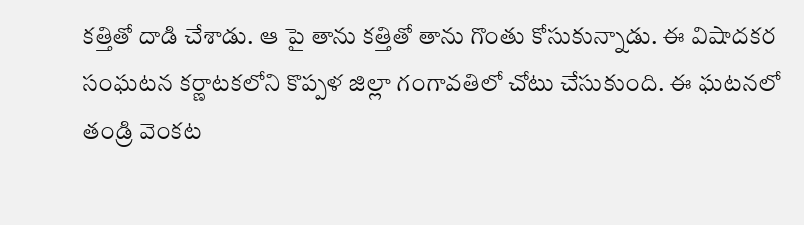కత్తితో దాడి చేశాడు. ఆ పై తాను కత్తితో తాను గొంతు కోసుకున్నాడు. ఈ విషాదకర సంఘటన కర్ణాటకలోని కొప్పళ జిల్లా గంగావతిలో చోటు చేసుకుంది. ఈ ఘటనలో తండ్రి వెంకట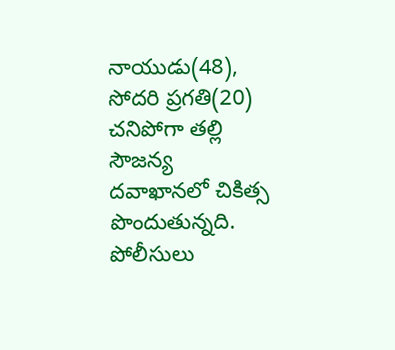నాయుడు(48), సోదరి ప్రగతి(20) చనిపోగా తల్లి సౌజన్య దవాఖానలో చికిత్స పొందుతున్నది. పోలీసులు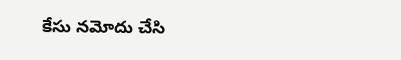కేసు నమోదు చేసి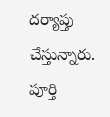దర్యాప్తు చేస్తున్నారు. పూర్తి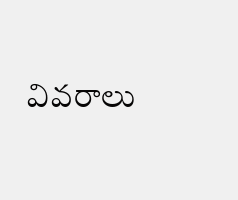వివరాలు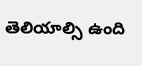తెలియాల్సి ఉంది